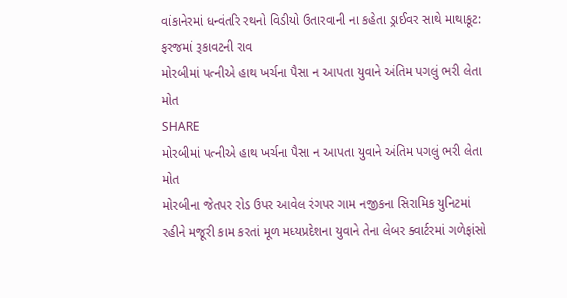વાંકાનેરમાં ધન્વંતરિ રથનો વિડીયો ઉતારવાની ના કહેતા ડ્રાઈવર સાથે માથાકૂટ: ફરજમાં રૂકાવટની રાવ
મોરબીમાં પત્નીએ હાથ ખર્ચના પૈસા ન આપતા યુવાને અંતિમ પગલું ભરી લેતા મોત
SHARE
મોરબીમાં પત્નીએ હાથ ખર્ચના પૈસા ન આપતા યુવાને અંતિમ પગલું ભરી લેતા મોત
મોરબીના જેતપર રોડ ઉપર આવેલ રંગપર ગામ નજીકના સિરામિક યુનિટમાં રહીને મજૂરી કામ કરતાં મૂળ મધ્યપ્રદેશના યુવાને તેના લેબર ક્વાર્ટરમાં ગળેફાંસો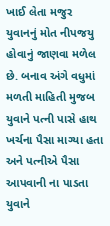ખાઈ લેતા મજુર યુવાનનું મોત નીપજયુ હોવાનું જાણવા મળેલ છે. બનાવ અંગે વધુમાં મળતી માહિતી મુજબ યુવાને પત્ની પાસે હાથ ખર્ચના પૈસા માગ્યા હતા અને પત્નીએ પૈસા આપવાની ના પાડતા યુવાને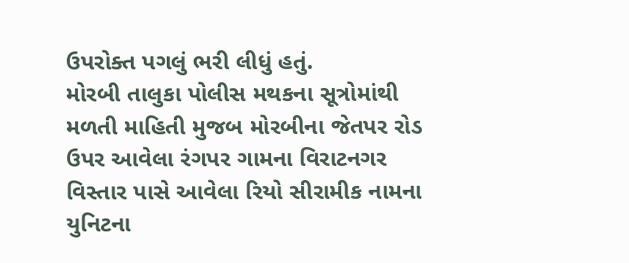ઉપરોક્ત પગલું ભરી લીધું હતું.
મોરબી તાલુકા પોલીસ મથકના સૂત્રોમાંથી મળતી માહિતી મુજબ મોરબીના જેતપર રોડ ઉપર આવેલા રંગપર ગામના વિરાટનગર વિસ્તાર પાસે આવેલા રિયો સીરામીક નામના યુનિટના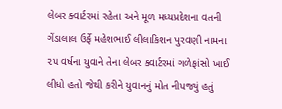લેબર ક્વાર્ટરમાં રહેતા અને મૂળ મધ્યપ્રદેશના વતની ગેંડાલાલ ઉર્ફે મહેશભાઈ લીલાકિશન પુરવણી નામના ૨૫ વર્ષના યુવાને તેના લેબર ક્વાર્ટરમાં ગળેફાંસો ખાઈ લીધો હતો જેથી કરીને યુવાનનું મોત નીપજ્યું હતું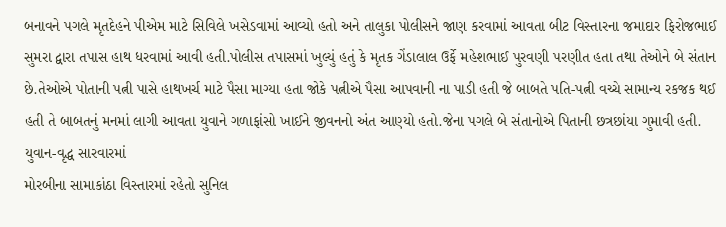બનાવને પગલે મૃતદેહને પીએમ માટે સિવિલે ખસેડવામાં આવ્યો હતો અને તાલુકા પોલીસને જાણ કરવામાં આવતા બીટ વિસ્તારના જમાદાર ફિરોજભાઈ સુમરા દ્વારા તપાસ હાથ ધરવામાં આવી હતી.પોલીસ તપાસમાં ખુલ્યું હતું કે મૃતક ગેંડાલાલ ઉર્ફે મહેશભાઈ પુરવણી પરણીત હતા તથા તેઓને બે સંતાન છે.તેઓએ પોતાની પત્ની પાસે હાથખર્ચ માટે પૈસા માગ્યા હતા જોકે પત્નીએ પૈસા આપવાની ના પાડી હતી જે બાબતે પતિ-પત્ની વચ્ચે સામાન્ય રકજક થઈ હતી તે બાબતનું મનમાં લાગી આવતા યુવાને ગળાફાંસો ખાઈને જીવનનો અંત આણ્યો હતો.જેના પગલે બે સંતાનોએ પિતાની છત્રછાંયા ગુમાવી હતી.
યુવાન-વૃદ્ધ સારવારમાં
મોરબીના સામાકાંઠા વિસ્તારમાં રહેતો સુનિલ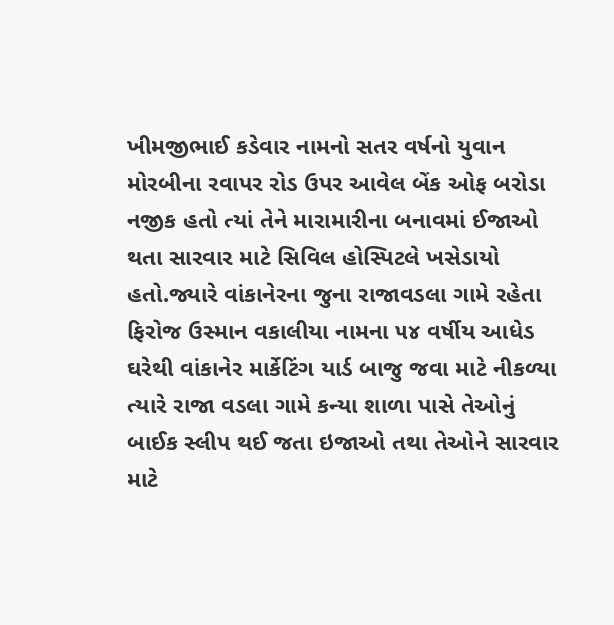ખીમજીભાઈ કડેવાર નામનો સતર વર્ષનો યુવાન મોરબીના રવાપર રોડ ઉપર આવેલ બેંક ઓફ બરોડા નજીક હતો ત્યાં તેને મારામારીના બનાવમાં ઈજાઓ થતા સારવાર માટે સિવિલ હોસ્પિટલે ખસેડાયો હતો.જ્યારે વાંકાનેરના જુના રાજાવડલા ગામે રહેતા ફિરોજ ઉસ્માન વકાલીયા નામના ૫૪ વર્ષીય આધેડ ઘરેથી વાંકાનેર માર્કેટિંગ યાર્ડ બાજુ જવા માટે નીકળ્યા ત્યારે રાજા વડલા ગામે કન્યા શાળા પાસે તેઓનું બાઈક સ્લીપ થઈ જતા ઇજાઓ તથા તેઓને સારવાર માટે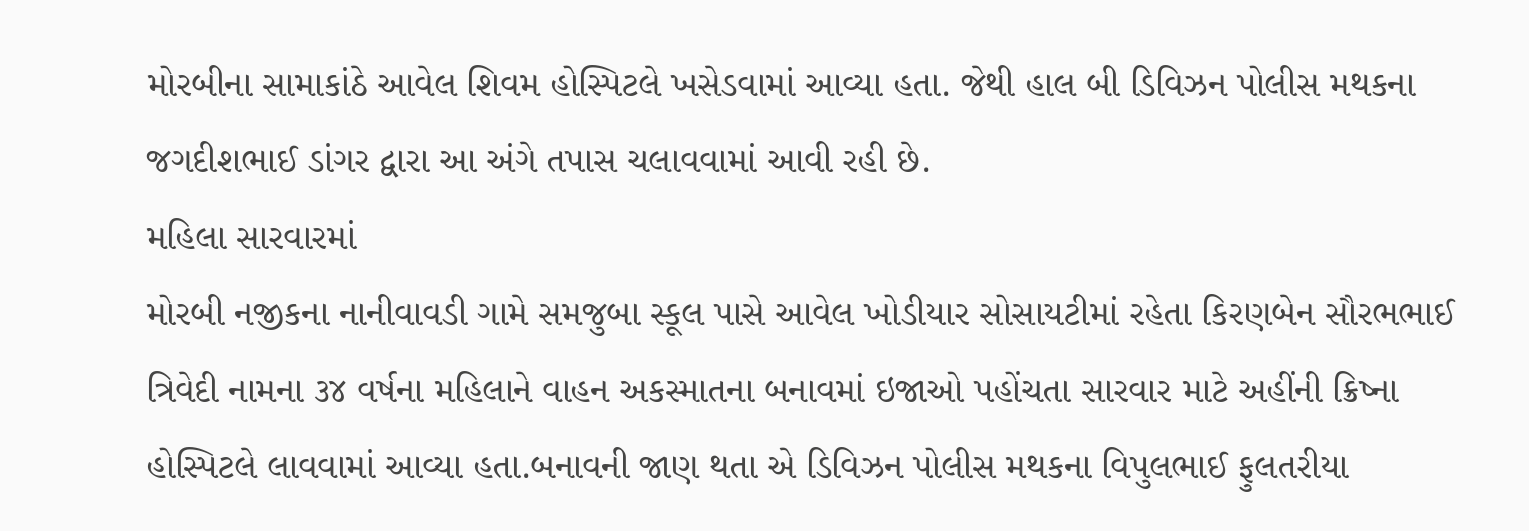મોરબીના સામાકાંઠે આવેલ શિવમ હોસ્પિટલે ખસેડવામાં આવ્યા હતા. જેથી હાલ બી ડિવિઝન પોલીસ મથકના જગદીશભાઈ ડાંગર દ્વારા આ અંગે તપાસ ચલાવવામાં આવી રહી છે.
મહિલા સારવારમાં
મોરબી નજીકના નાનીવાવડી ગામે સમજુબા સ્કૂલ પાસે આવેલ ખોડીયાર સોસાયટીમાં રહેતા કિરણબેન સૌરભભાઈ ત્રિવેદી નામના ૩૪ વર્ષના મહિલાને વાહન અકસ્માતના બનાવમાં ઇજાઓ પહોંચતા સારવાર માટે અહીંની ક્રિષ્ના હોસ્પિટલે લાવવામાં આવ્યા હતા.બનાવની જાણ થતા એ ડિવિઝન પોલીસ મથકના વિપુલભાઈ ફુલતરીયા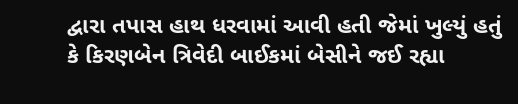દ્વારા તપાસ હાથ ધરવામાં આવી હતી જેમાં ખુલ્યું હતું કે કિરણબેન ત્રિવેદી બાઈકમાં બેસીને જઈ રહ્યા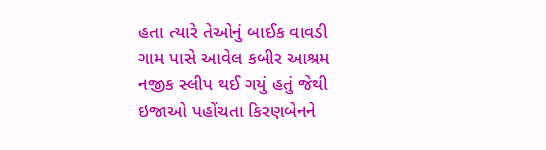હતા ત્યારે તેઓનું બાઈક વાવડી ગામ પાસે આવેલ કબીર આશ્રમ નજીક સ્લીપ થઈ ગયું હતું જેથી ઇજાઓ પહોંચતા કિરણબેનને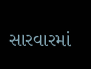સારવારમાં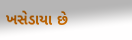ખસેડાયા છે